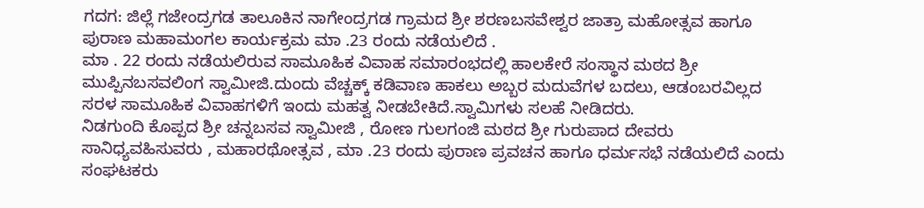ಗದಗ: ಜಿಲ್ಲೆ ಗಜೇಂದ್ರಗಡ ತಾಲೂಕಿನ ನಾಗೇಂದ್ರಗಡ ಗ್ರಾಮದ ಶ್ರೀ ಶರಣಬಸವೇಶ್ವರ ಜಾತ್ರಾ ಮಹೋತ್ಸವ ಹಾಗೂ ಪುರಾಣ ಮಹಾಮಂಗಲ ಕಾರ್ಯಕ್ರಮ ಮಾ .23 ರಂದು ನಡೆಯಲಿದೆ .
ಮಾ . 22 ರಂದು ನಡೆಯಲಿರುವ ಸಾಮೂಹಿಕ ವಿವಾಹ ಸಮಾರಂಭದಲ್ಲಿ ಹಾಲಕೇರೆ ಸಂಸ್ಥಾನ ಮಠದ ಶ್ರೀ ಮುಪ್ಪಿನಬಸವಲಿಂಗ ಸ್ವಾಮೀಜಿ.ದುಂದು ವೆಚ್ಚಕ್ಕ್ ಕಡಿವಾಣ ಹಾಕಲು ಅಬ್ಬರ ಮದುವೆಗಳ ಬದಲು, ಆಡಂಬರವಿಲ್ಲದ ಸರಳ ಸಾಮೂಹಿಕ ವಿವಾಹಗಳಿಗೆ ಇಂದು ಮಹತ್ವ ನೀಡಬೇಕಿದೆ.ಸ್ವಾಮಿಗಳು ಸಲಹೆ ನೀಡಿದರು.
ನಿಡಗುಂದಿ ಕೊಪ್ಪದ ಶ್ರೀ ಚನ್ನಬಸವ ಸ್ವಾಮೀಜಿ , ರೋಣ ಗುಲಗಂಜಿ ಮಠದ ಶ್ರೀ ಗುರುಪಾದ ದೇವರು ಸಾನಿಧ್ಯವಹಿಸುವರು , ಮಹಾರಥೋತ್ಸವ , ಮಾ .23 ರಂದು ಪುರಾಣ ಪ್ರವಚನ ಹಾಗೂ ಧರ್ಮಸಭೆ ನಡೆಯಲಿದೆ ಎಂದು ಸಂಘಟಕರು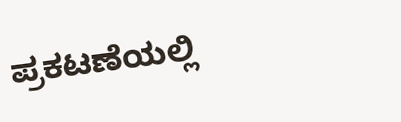ಪ್ರಕಟಣೆಯಲ್ಲಿ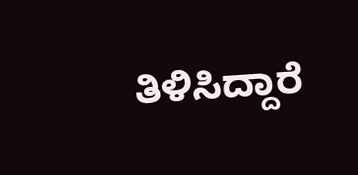ತಿಳಿಸಿದ್ದಾರೆ